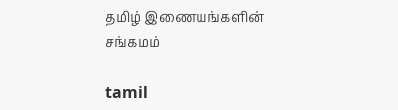தமிழ் இணையங்களின் சங்கமம்

tamil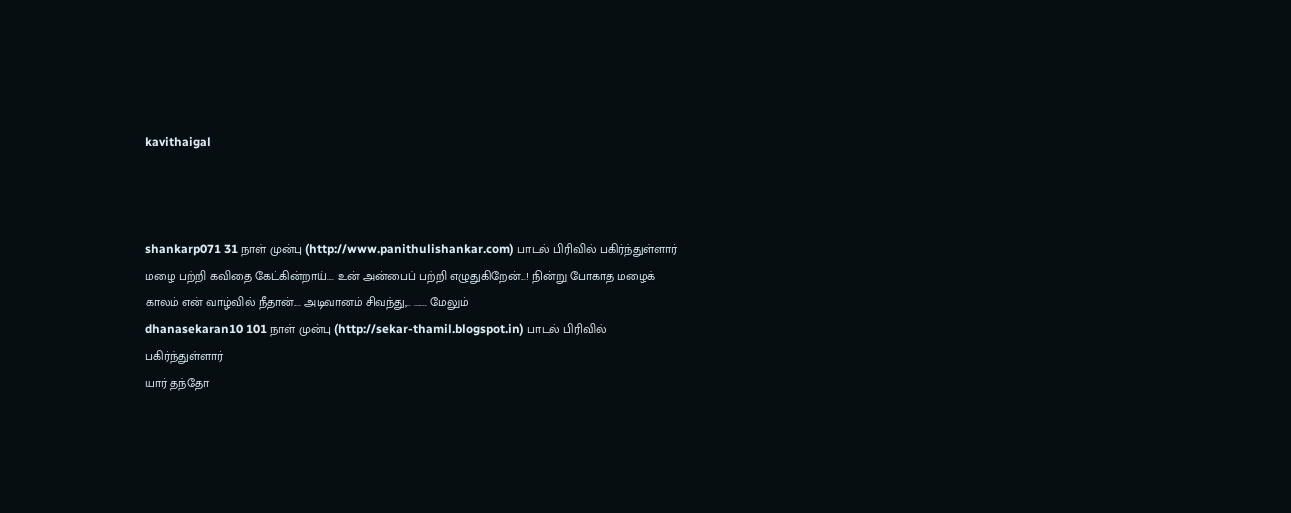kavithaigal



shankarp071 31 நாள் முன்பு (http://www.panithulishankar.com) பாடல் பிரிவில் பகிர்ந்துள்ளார்
மழை பற்றி கவிதை கேட்கின்றாய்.... உன் அன்பைப் பற்றி எழுதுகிறேன்...! நின்று போகாத மழைக் காலம் என் வாழ்வில் நீதான்.... அடிவானம் சிவந்து,.. ....... மேலும்
dhanasekaran10 101 நாள் முன்பு (http://sekar-thamil.blogspot.in) பாடல் பிரிவில் பகிர்ந்துள்ளார்
யார் தந்தோ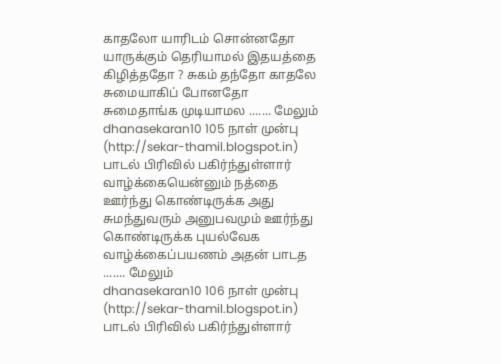காதலோ யாரிடம் சொன்னதோ யாருக்கும் தெரியாமல் இதயத்தை கிழித்ததோ ? சுகம் தந்தோ காதலே சுமையாகிப் போனதோ சுமைதாங்க முடியாமல ....... மேலும்
dhanasekaran10 105 நாள் முன்பு (http://sekar-thamil.blogspot.in) பாடல் பிரிவில் பகிர்ந்துள்ளார்
வாழ்க்கையென்னும் நத்தை ஊர்ந்து கொண்டிருக்க அது சுமந்துவரும் அனுபவமும் ஊர்ந்து கொண்டிருக்க புயல்வேக வாழ்க்கைப்பயணம் அதன் பாடத ....... மேலும்
dhanasekaran10 106 நாள் முன்பு (http://sekar-thamil.blogspot.in) பாடல் பிரிவில் பகிர்ந்துள்ளார்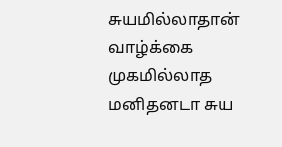சுயமில்லாதான் வாழ்க்கை முகமில்லாத மனிதனடா சுய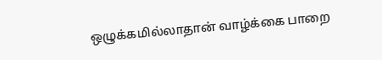ஒழுக்கமில்லாதான் வாழ்க்கை பாறை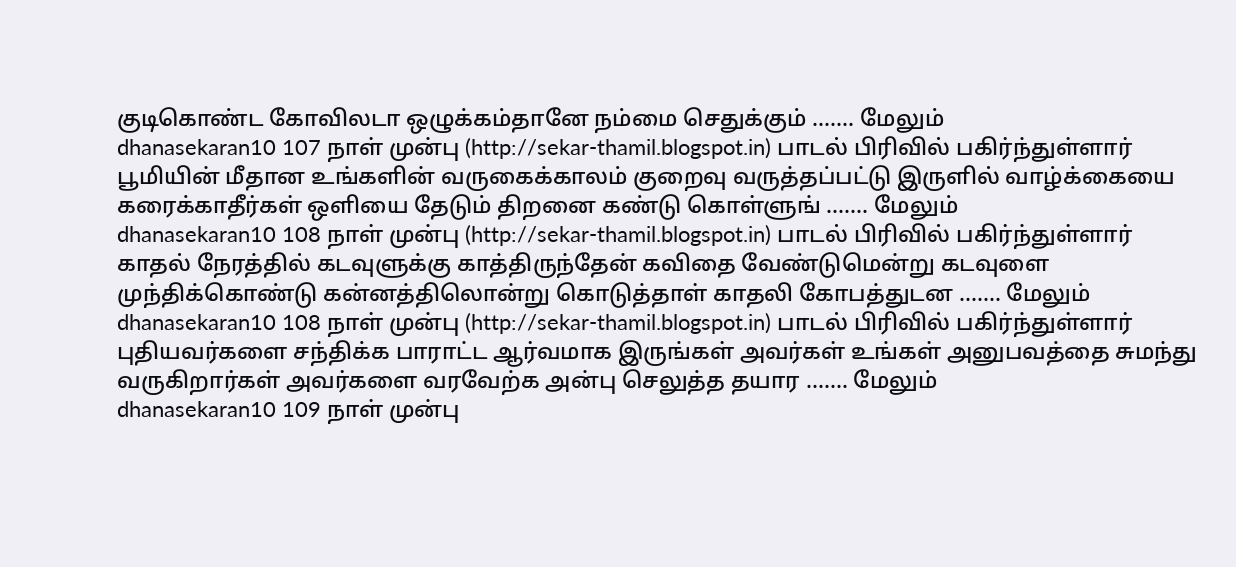குடிகொண்ட கோவிலடா ஒழுக்கம்தானே நம்மை செதுக்கும் ....... மேலும்
dhanasekaran10 107 நாள் முன்பு (http://sekar-thamil.blogspot.in) பாடல் பிரிவில் பகிர்ந்துள்ளார்
பூமியின் மீதான உங்களின் வருகைக்காலம் குறைவு வருத்தப்பட்டு இருளில் வாழ்க்கையை கரைக்காதீர்கள் ஒளியை தேடும் திறனை கண்டு கொள்ளுங் ....... மேலும்
dhanasekaran10 108 நாள் முன்பு (http://sekar-thamil.blogspot.in) பாடல் பிரிவில் பகிர்ந்துள்ளார்
காதல் நேரத்தில் கடவுளுக்கு காத்திருந்தேன் கவிதை வேண்டுமென்று கடவுளை முந்திக்கொண்டு கன்னத்திலொன்று கொடுத்தாள் காதலி கோபத்துடன ....... மேலும்
dhanasekaran10 108 நாள் முன்பு (http://sekar-thamil.blogspot.in) பாடல் பிரிவில் பகிர்ந்துள்ளார்
புதியவர்களை சந்திக்க பாராட்ட ஆர்வமாக இருங்கள் அவர்கள் உங்கள் அனுபவத்தை சுமந்து வருகிறார்கள் அவர்களை வரவேற்க அன்பு செலுத்த தயார ....... மேலும்
dhanasekaran10 109 நாள் முன்பு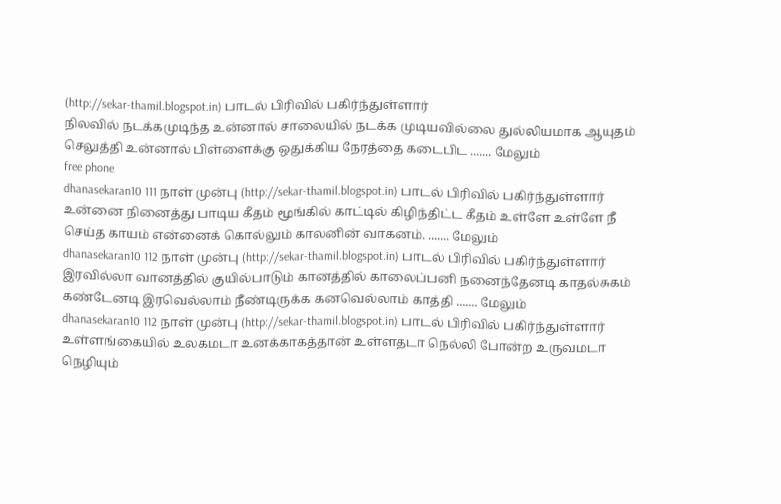(http://sekar-thamil.blogspot.in) பாடல் பிரிவில் பகிர்ந்துள்ளார்
நிலவில் நடக்கமுடிந்த உன்னால் சாலையில் நடக்க முடியவில்லை துல்லியமாக ஆயுதம் செலுத்தி உன்னால் பிள்ளைக்கு ஒதுக்கிய நேரத்தை கடைபிட ....... மேலும்
free phone
dhanasekaran10 111 நாள் முன்பு (http://sekar-thamil.blogspot.in) பாடல் பிரிவில் பகிர்ந்துள்ளார்
உன்னை நினைத்து பாடிய கீதம் மூங்கில் காட்டில் கிழிந்திட்ட கீதம் உள்ளே உள்ளே நீ செய்த காயம் என்னைக் கொல்லும் காலனின் வாகனம். ....... மேலும்
dhanasekaran10 112 நாள் முன்பு (http://sekar-thamil.blogspot.in) பாடல் பிரிவில் பகிர்ந்துள்ளார்
இரவில்லா வானத்தில் குயில்பாடும் கானத்தில் காலைப்பனி நனைந்தேனடி காதல்சுகம் கண்டேனடி இரவெல்லாம் நீண்டிருக்க கனவெல்லாம் காத்தி ....... மேலும்
dhanasekaran10 112 நாள் முன்பு (http://sekar-thamil.blogspot.in) பாடல் பிரிவில் பகிர்ந்துள்ளார்
உள்ளங்கையில் உலகமடா உனக்காகத்தான் உள்ளதடா நெல்லி போன்ற உருவமடா நெழியும்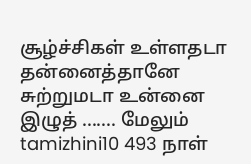சூழ்ச்சிகள் உள்ளதடா தன்னைத்தானே சுற்றுமடா உன்னை இழுத் ....... மேலும்
tamizhini10 493 நாள்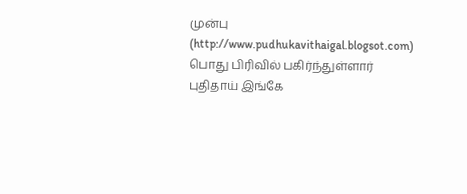முன்பு (http://www.pudhukavithaigal.blogsot.com) பொது பிரிவில் பகிர்ந்துள்ளார்
புதிதாய் இங்கே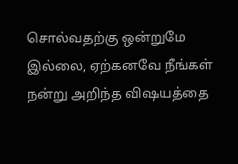சொல்வதற்கு ஒன்றுமே இல்லை, ஏற்கனவே நீங்கள் நன்று அறிந்த விஷயத்தை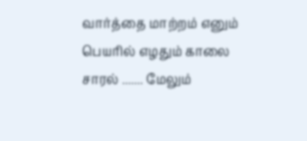வார்த்தை மாற்றம் எனும் பெயரில் எழதும் காலை சாரல் ....... மேலும்